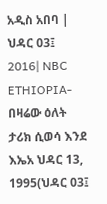አዲስ አበባ | ህዳር 03፤ 2016| NBC ETHIOPIA- በዛሬው ዕለት ታሪክ ሲወሳ እንደ እኤአ ህዳር 13, 1995(ህዳር 03፤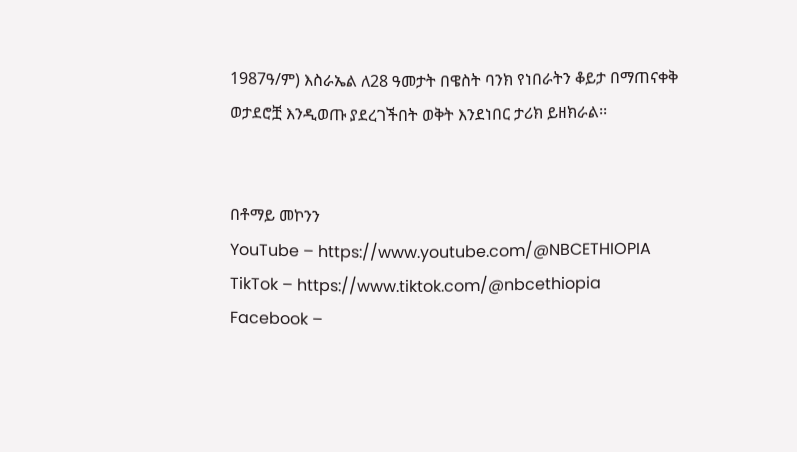1987ዓ/ም) እስራኤል ለ28 ዓመታት በዌስት ባንክ የነበራትን ቆይታ በማጠናቀቅ ወታደሮቿ እንዲወጡ ያደረገችበት ወቅት እንደነበር ታሪክ ይዘክራል፡፡


በቶማይ መኮንን
YouTube – https://www.youtube.com/@NBCETHIOPIA
TikTok – https://www.tiktok.com/@nbcethiopia
Facebook –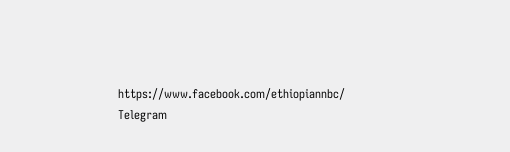https://www.facebook.com/ethiopiannbc/
Telegram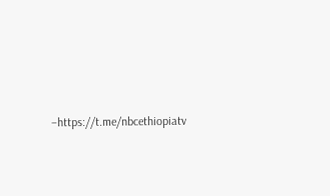–https://t.me/nbcethiopiatv